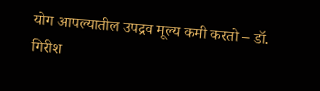योग आपल्यातील उपद्रव मूल्य कमी करतो – डॉ. गिरीश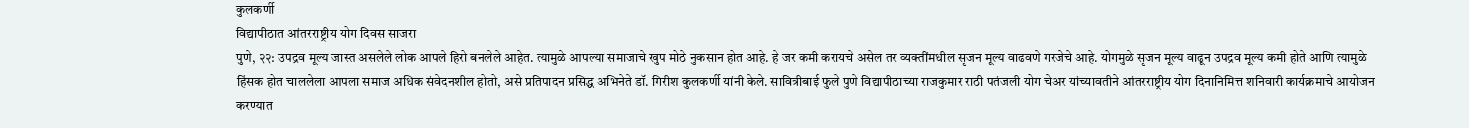कुलकर्णी
विद्यापीठात आंतरराष्ट्रीय योग दिवस साजरा
पुणे, २२: उपद्रव मूल्य जास्त असलेले लोक आपले हिरो बनलेले आहेत. त्यामुळे आपल्या समाजाचे खुप मोठे नुकसान होत आहे. हे जर कमी करायचे असेल तर व्यक्तींमधील सृजन मूल्य वाढवणे गरजेचे आहे. योगमुळे सृजन मूल्य वाढून उपद्रव मूल्य कमी होते आणि त्यामुळे हिंसक होत चाललेला आपला समाज अधिक संवेदनशील होतो, असे प्रतिपादन प्रसिद्ध अभिनेते डॉ. गिरीश कुलकर्णी यांनी केले. सावित्रीबाई फुले पुणे विद्यापीठाच्या राजकुमार राठी पतंजली योग चेअर यांच्यावतीने आंतरराष्ट्रीय योग दिनानिमित्त शनिवारी कार्यक्रमाचे आयोजन करण्यात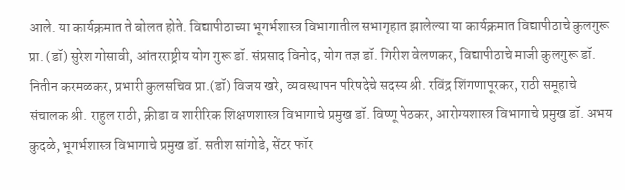आले. या कार्यक्रमात ते बोलत होते. विद्यापीठाच्या भूगर्भशास्त्र विभागातील सभागृहात झालेल्या या कार्यक्रमात विद्यापीठाचे कुलगुरू प्रा. (डॉ) सुरेश गोसावी, आंतरराष्ट्रीय योग गुरू डॉ. संप्रसाद विनोद, योग तज्ञ डॉ. गिरीश वेलणकर, विद्यापीठाचे माजी कुलगुरू डॉ. नितीन करमळकर, प्रभारी कुलसचिव प्रा.(डॉ) विजय खरे, व्यवस्थापन परिषदेचे सदस्य श्री. रविंद्र शिंगणापूरकर, राठी समूहाचे संचालक श्री. राहुल राठी, क्रीडा व शारीरिक शिक्षणशास्त्र विभागाचे प्रमुख डॉ. विष्णू पेठकर, आरोग्यशास्त्र विभागाचे प्रमुख डॉ. अभय कुदळे, भूगर्भशास्त्र विभागाचे प्रमुख डॉ. सतीश सांगोडे, सेंटर फॉर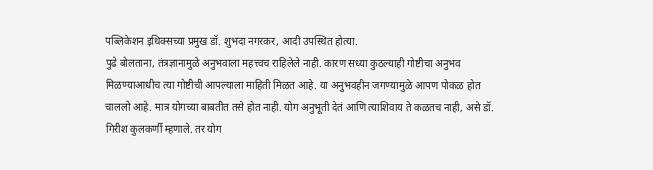पब्लिकेशन इथिक्सच्या प्रमुख डॉ. शुभदा नगरकर, आदी उपस्थित होत्या.
पुढे बोलताना, तंत्रज्ञानामुळे अनुभवाला महत्त्वच राहिलेले नाही. कारण सध्या कुठल्याही गोष्टीचा अनुभव मिळण्याआधीच त्या गोष्टीची आपल्याला माहिती मिळत आहे. या अनुभवहीन जगण्यामुळे आपण पोकळ होत चाललो आहे. मात्र योगच्या बाबतीत तसे होत नाही. योग अनुभूती देतं आणि त्याशिवाय ते कळतच नाही, असे डॉ. गिरीश कुलकर्णी म्हणाले. तर योग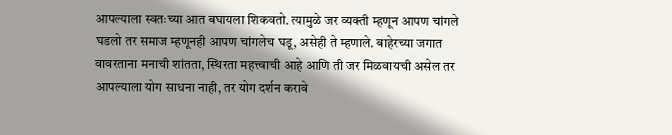आपल्याला स्वतःच्या आत बघायला शिकवतो. त्यामुळे जर व्यक्ती म्हणून आपण चांगले घडलो तर समाज म्हणूनही आपण चांगलेच घडू, असेही ते म्हणाले. बाहेरच्या जगात वावरताना मनाची शांतता, स्थिरता महत्त्वाची आहे आणि ती जर मिळवायची असेल तर आपल्याला योग साधना नाही, तर योग दर्शन करावे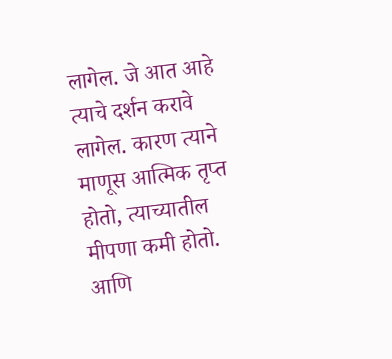लागेल. जे आत आहे त्याचे दर्शन करावे लागेल. कारण त्याने माणूस आत्मिक तृप्त होतो, त्याच्यातील मीपणा कमी होतो. आणि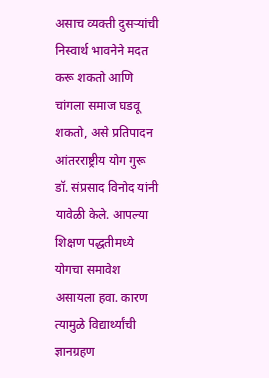असाच व्यक्ती दुसऱ्यांची निस्वार्थ भावनेने मदत करू शकतो आणि चांगला समाज घडवू शकतो, असे प्रतिपादन आंतरराष्ट्रीय योग गुरू डॉ. संप्रसाद विनोद यांनी यावेळी केले. आपल्या शिक्षण पद्धतीमध्ये योगचा समावेश असायला हवा. कारण त्यामुळे विद्यार्थ्यांची ज्ञानग्रहण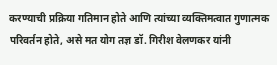करण्याची प्रक्रिया गतिमान होते आणि त्यांच्या व्यक्तिमत्वात गुणात्मक परिवर्तन होते, असे मत योग तज्ञ डॉ. गिरीश वेलणकर यांनी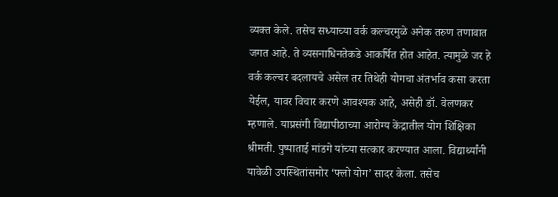व्यक्त केले. तसेच सध्याच्या वर्क कल्चरमुळे अनेक तरुण तणावात जगत आहे. ते व्यसनाधिनतेकडे आकर्षित होत आहेत. त्यामुळे जर हे वर्क कल्चर बदलायचे असेल तर तिथेही योगचा अंतर्भाव कसा करता येईल, यावर विचार करणे आवश्यक आहे, असेही डॉ. वेलणकर म्हणाले. याप्रसंगी विद्यापीठाच्या आरोग्य केंद्रातील योग शिक्षिका श्रीमती. पुष्पाताई मांडगे यांच्या सत्कार करण्यात आला. विद्यार्थ्यांनी यावेळी उपस्थितांसमोर ‘फ्लो योग’ सादर केला. तसेच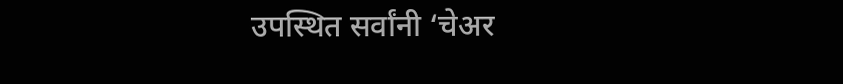उपस्थित सर्वांनी ‘चेअर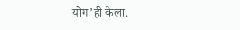योग’ही केला.